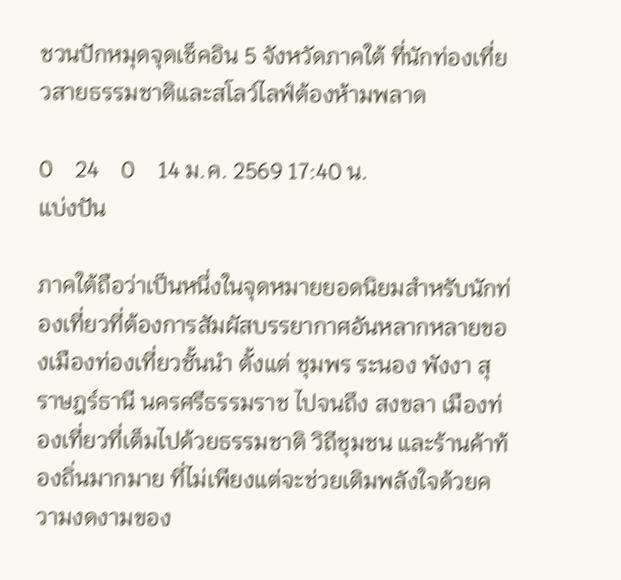ชวนปักหมุดจุดเช็คอิน 5 จังหวัดภาคใต้ ที่นักท่องเที่ยวสายธรรมชาติและสโลว์ไลฟ์ต้องห้ามพลาด

0    24    0    14 ม.ค. 2569 17:40 น.
แบ่งปัน

ภาคใต้ถือว่าเป็นหนึ่งในจุดหมายยอดนิยมสำหรับนักท่องเที่ยวที่ต้องการสัมผัสบรรยากาศอันหลากหลายของเมืองท่องเที่ยวชั้นนำ ตั้งแต่ ชุมพร ระนอง พังงา สุราษฎร์ธานี นครศรีธรรมราช ไปจนถึง สงขลา เมืองท่องเที่ยวที่เต็มไปด้วยธรรมชาติ วิถีชุมชน และร้านค้าท้องถิ่นมากมาย ที่ไม่เพียงแต่จะช่วยเติมพลังใจด้วยความงดงามของ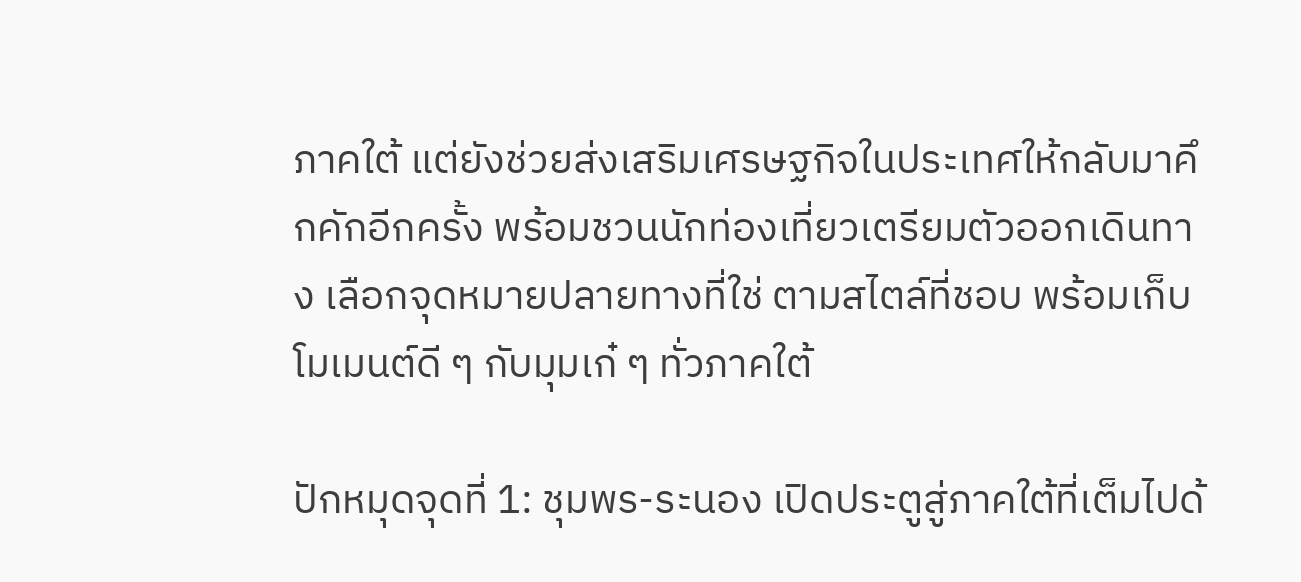ภาคใต้ แต่ยังช่วยส่งเสริมเศรษฐกิจในประเทศให้กลับมาคึกคักอีกครั้ง พร้อมชวนนักท่องเที่ยวเตรียมตัวออกเดินทาง เลือกจุดหมายปลายทางที่ใช่ ตามสไตล์ที่ชอบ พร้อมเก็บโมเมนต์ดี ๆ กับมุมเก๋ ๆ ทั่วภาคใต้

ปักหมุดจุดที่ 1: ชุมพร-ระนอง เปิดประตูสู่ภาคใต้ที่เต็มไปด้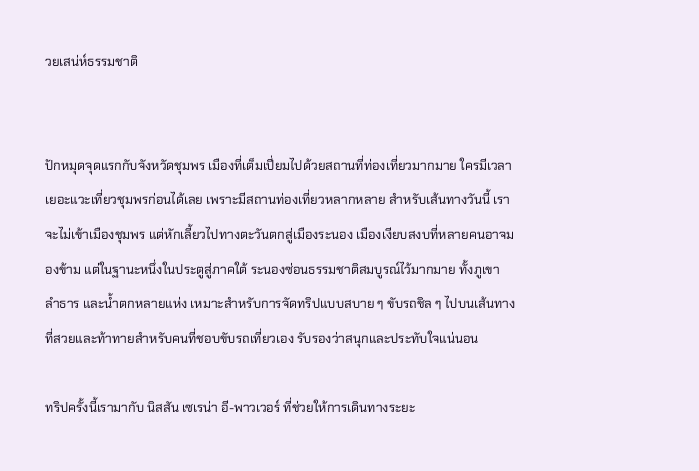วยเสน่ห์ธรรมชาติ


ปักหมุดจุดแรกกับจังหวัดชุมพร เมืองที่เต็มเปี่ยมไปด้วยสถานที่ท่องเที่ยวมากมาย ใครมีเวลาเยอะแวะเที่ยวชุมพรก่อนได้เลย เพราะมีสถานท่องเที่ยวหลากหลาย สำหรับเส้นทางวันนี้ เราจะไม่เข้าเมืองชุมพร แต่หักเลี้ยวไปทางตะวันตกสู่เมืองระนอง เมืองเงียบสงบที่หลายคนอาจมองข้าม แต่ในฐานะหนึ่งในประตูสู่ภาคใต้ ระนองซ่อนธรรมชาติสมบูรณ์ไว้มากมาย ทั้งภูเขา ลำธาร และน้ำตกหลายแห่ง เหมาะสำหรับการจัดทริปแบบสบาย ๆ ขับรถชิล ๆ ไปบนเส้นทางที่สวยและท้าทายสำหรับคนที่ชอบขับรถเที่ยวเอง รับรองว่าสนุกและประทับใจแน่นอน

ทริปครั้งนี้เรามากับ นิสสัน เซเรน่า อี-พาวเวอร์ ที่ช่วยให้การเดินทางระยะ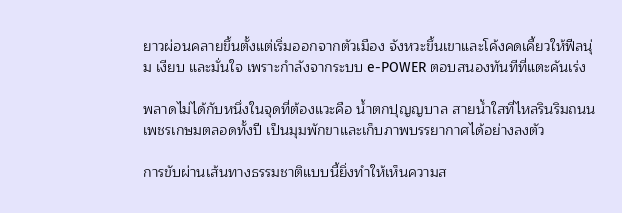ยาวผ่อนคลายขึ้นตั้งแต่เริ่มออกจากตัวเมือง จังหวะขึ้นเขาและโค้งคดเคี้ยวให้ฟีลนุ่ม เงียบ และมั่นใจ เพราะกำลังจากระบบ e-POWER ตอบสนองทันทีที่แตะคันเร่ง

พลาดไม่ได้กับหนึ่งในจุดที่ต้องแวะคือ น้ำตกปุญญบาล สายน้ำใสที่ไหลรินริมถนนเพชรเกษมตลอดทั้งปี เป็นมุมพักขาและเก็บภาพบรรยากาศได้อย่างลงตัว

การขับผ่านเส้นทางธรรมชาติแบบนี้ยิ่งทำให้เห็นความส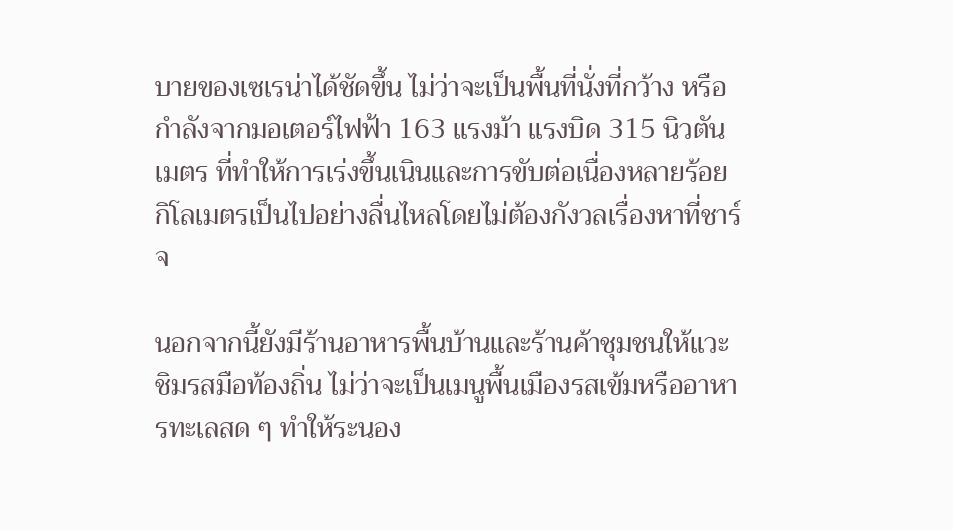บายของเซเรน่าได้ชัดขึ้น ไม่ว่าจะเป็นพื้นที่นั่งที่กว้าง หรือกำลังจากมอเตอร์ไฟฟ้า 163 แรงม้า แรงบิด 315 นิวตันเมตร ที่ทำให้การเร่งขึ้นเนินและการขับต่อเนื่องหลายร้อยกิโลเมตรเป็นไปอย่างลื่นไหลโดยไม่ต้องกังวลเรื่องหาที่ชาร์จ

นอกจากนี้ยังมีร้านอาหารพื้นบ้านและร้านค้าชุมชนให้แวะชิมรสมือท้องถิ่น ไม่ว่าจะเป็นเมนูพื้นเมืองรสเข้มหรืออาหารทะเลสด ๆ ทำให้ระนอง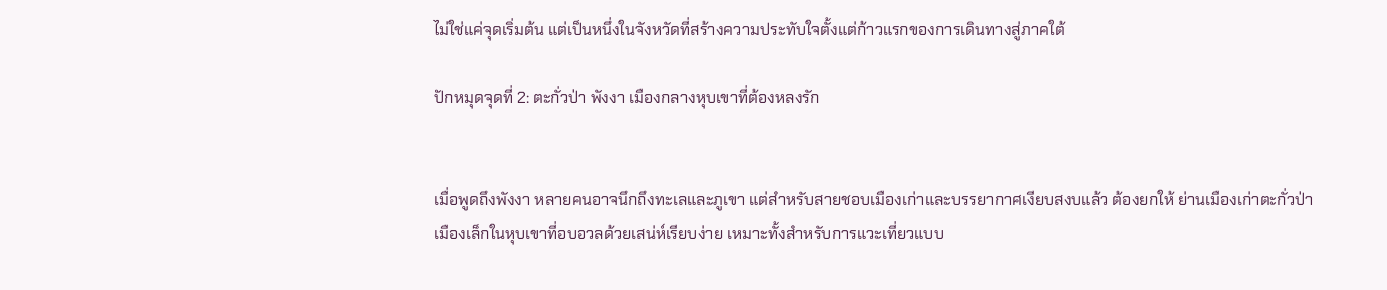ไม่ใช่แค่จุดเริ่มต้น แต่เป็นหนึ่งในจังหวัดที่สร้างความประทับใจตั้งแต่ก้าวแรกของการเดินทางสู่ภาคใต้

ปักหมุดจุดที่ 2: ตะกั่วป่า พังงา เมืองกลางหุบเขาที่ต้องหลงรัก


เมื่อพูดถึงพังงา หลายคนอาจนึกถึงทะเลและภูเขา แต่สำหรับสายชอบเมืองเก่าและบรรยากาศเงียบสงบแล้ว ต้องยกให้ ย่านเมืองเก่าตะกั่วป่า เมืองเล็กในหุบเขาที่อบอวลด้วยเสน่ห์เรียบง่าย เหมาะทั้งสำหรับการแวะเที่ยวแบบ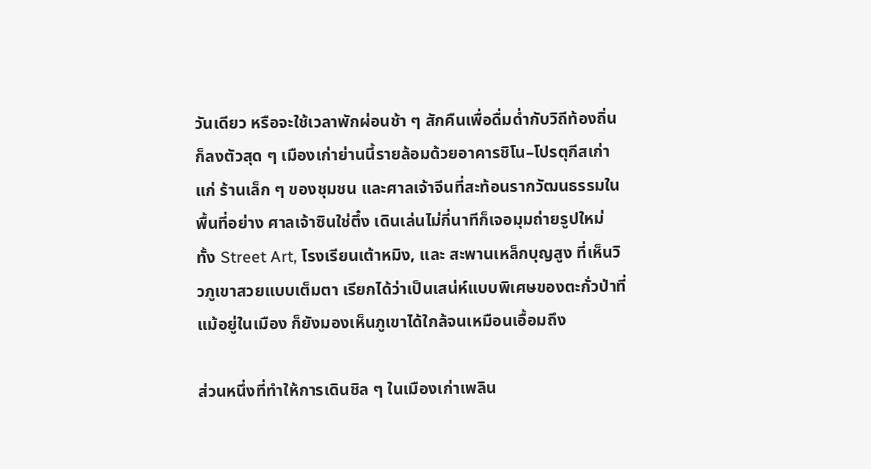วันเดียว หรือจะใช้เวลาพักผ่อนช้า ๆ สักคืนเพื่อดื่มด่ำกับวิถีท้องถิ่นก็ลงตัวสุด ๆ เมืองเก่าย่านนี้รายล้อมด้วยอาคารชิโน–โปรตุกีสเก่าแก่ ร้านเล็ก ๆ ของชุมชน และศาลเจ้าจีนที่สะท้อนรากวัฒนธรรมในพื้นที่อย่าง ศาลเจ้าซินใช่ตึ๋ง เดินเล่นไม่กี่นาทีก็เจอมุมถ่ายรูปใหม่ ทั้ง Street Art, โรงเรียนเต้าหมิง, และ สะพานเหล็กบุญสูง ที่เห็นวิวภูเขาสวยแบบเต็มตา เรียกได้ว่าเป็นเสน่ห์แบบพิเศษของตะกั่วป่าที่ แม้อยู่ในเมือง ก็ยังมองเห็นภูเขาได้ใกล้จนเหมือนเอื้อมถึง

ส่วนหนึ่งที่ทำให้การเดินชิล ๆ ในเมืองเก่าเพลิน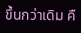ขึ้นกว่าเดิม คื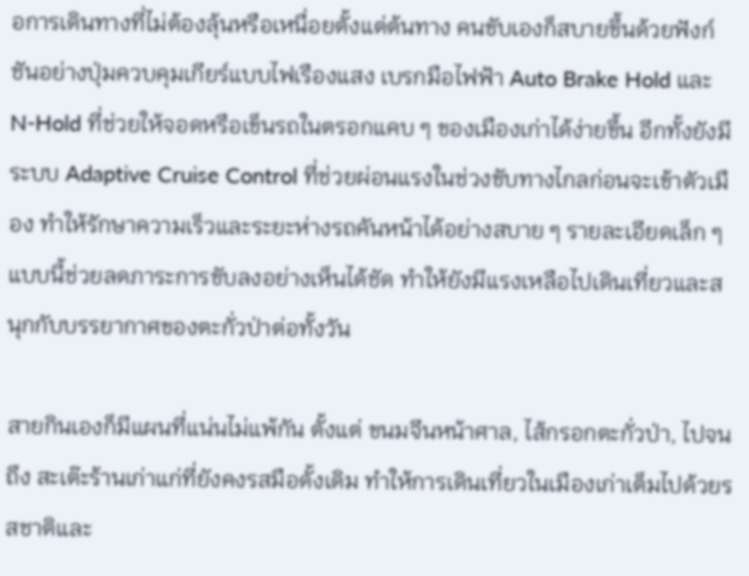อการเดินทางที่ไม่ต้องลุ้นหรือเหนื่อยตั้งแต่ต้นทาง คนขับเองก็สบายขึ้นด้วยฟังก์ชันอย่างปุ่มควบคุมเกียร์แบบไฟเรืองแสง เบรกมือไฟฟ้า Auto Brake Hold และ N-Hold ที่ช่วยให้จอดหรือเข็นรถในตรอกแคบ ๆ ของเมืองเก่าได้ง่ายขึ้น อีกทั้งยังมีระบบ Adaptive Cruise Control ที่ช่วยผ่อนแรงในช่วงขับทางไกลก่อนจะเข้าตัวเมือง ทำให้รักษาความเร็วและระยะห่างรถคันหน้าได้อย่างสบาย ๆ รายละเอียดเล็ก ๆ แบบนี้ช่วยลดภาระการขับลงอย่างเห็นได้ชัด ทำให้ยังมีแรงเหลือไปเดินเที่ยวและสนุกกับบรรยากาศของตะกั่วป่าต่อทั้งวัน

สายกินเองก็มีแผนที่แน่นไม่แพ้กัน ตั้งแต่ ขนมจีนหน้าศาล, ไส้กรอกตะกั่วป่า, ไปจนถึง สะเต๊ะร้านเก่าแก่ที่ยังคงรสมือดั้งเดิม ทำให้การเดินเที่ยวในเมืองเก่าเต็มไปด้วยรสชาติและ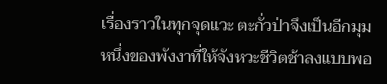เรื่องราวในทุกจุดแวะ ตะกั่วป่าจึงเป็นอีกมุมหนึ่งของพังงาที่ให้จังหวะชีวิตช้าลงแบบพอ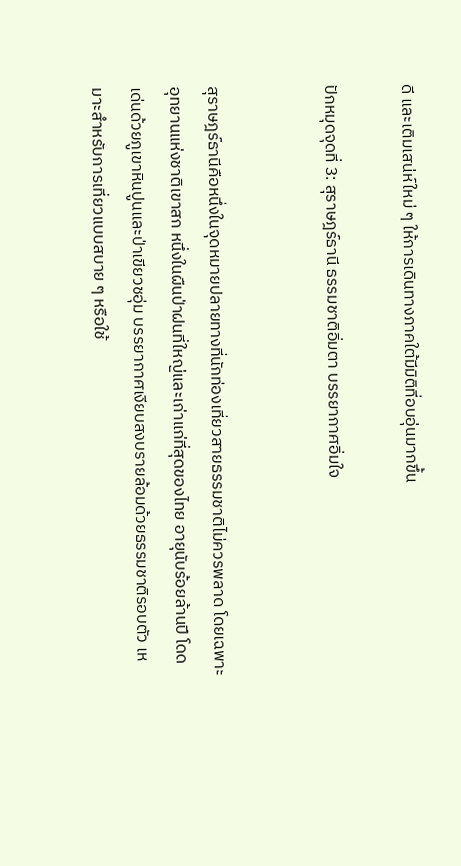ดี และเติมเสน่ห์ใหม่ ๆ ให้การเดินทางภาคใต้มีมิติที่อบอุ่นมากขึ้น

ปักหมุดจุดที่ 3: สุราษฎร์ธานี ธรรมชาติอิ่มตา บรรยากาศอิ่มใจ


สุราษฎร์ธานีคือหนึ่งในจุดหมายปลายทางที่นักท่องเที่ยวสายธรรมชาติไม่ควรพลาด โดยเฉพาะอุทยานแห่งชาติเขาสก หนึ่งในผืนป่าฝนที่ใหญ่และเก่าแก่ที่สุดของไทย อายุนับร้อยล้านปี โดดเด่นด้วยภูเขาหินปูนและป่าเขียวชอุ่ม บรรยากาศเงียบสงบรายล้อมด้วยธรรมชาติรอบตัว เหมาะสำหรับการเที่ยวแบบสบาย ๆ หรือใช้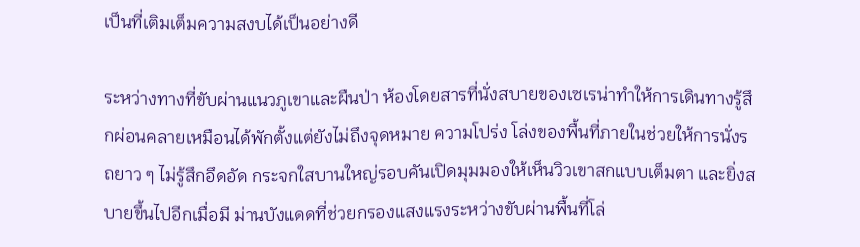เป็นที่เติมเต็มความสงบได้เป็นอย่างดี

ระหว่างทางที่ขับผ่านแนวภูเขาและผืนป่า ห้องโดยสารที่นั่งสบายของเซเรน่าทำให้การเดินทางรู้สึกผ่อนคลายเหมือนได้พักตั้งแต่ยังไม่ถึงจุดหมาย ความโปร่ง โล่งของพื้นที่ภายในช่วยให้การนั่งรถยาว ๆ ไม่รู้สึกอึดอัด กระจกใสบานใหญ่รอบคันเปิดมุมมองให้เห็นวิวเขาสกแบบเต็มตา และยิ่งสบายขึ้นไปอีกเมื่อมี ม่านบังแดดที่ช่วยกรองแสงแรงระหว่างขับผ่านพื้นที่โล่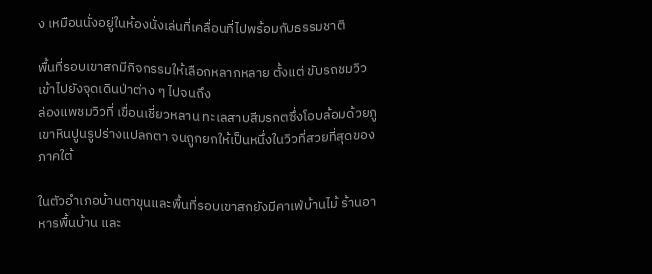ง เหมือนนั่งอยู่ในห้องนั่งเล่นที่เคลื่อนที่ไปพร้อมกับธรรมชาติ

พื้นที่รอบเขาสกมีกิจกรรมให้เลือกหลากหลาย ตั้งแต่ ขับรถชมวิวเข้าไปยังจุดเดินป่าต่าง ๆ ไปจนถึง
ล่องแพชมวิวที่ เขื่อนเชี่ยวหลาน ทะเลสาบสีมรกตซึ่งโอบล้อมด้วยภูเขาหินปูนรูปร่างแปลกตา จนถูกยกให้เป็นหนึ่งในวิวที่สวยที่สุดของภาคใต้

ในตัวอำเภอบ้านตาขุนและพื้นที่รอบเขาสกยังมีคาเฟ่บ้านไม้ ร้านอาหารพื้นบ้าน และ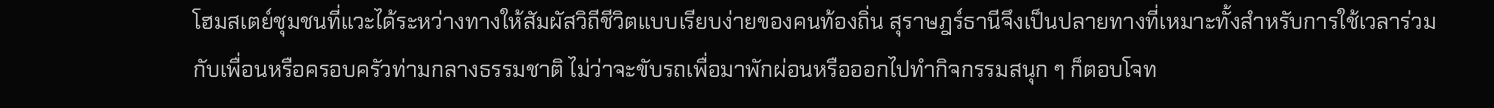โฮมสเตย์ชุมชนที่แวะได้ระหว่างทางให้สัมผัสวิถีชีวิตแบบเรียบง่ายของคนท้องถิ่น สุราษฎร์ธานีจึงเป็นปลายทางที่เหมาะทั้งสำหรับการใช้เวลาร่วมกับเพื่อนหรือครอบครัวท่ามกลางธรรมชาติ ไม่ว่าจะขับรถเพื่อมาพักผ่อนหรือออกไปทำกิจกรรมสนุก ๆ ก็ตอบโจท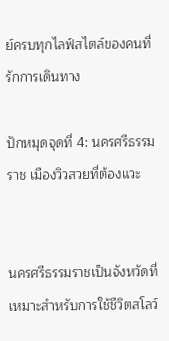ย์ครบทุกไลฟ์สไตล์ของคนที่รักการเดินทาง

ปักหมุดจุดที่ 4: นครศรีธรรมราช เมืองวิวสวยที่ต้องแวะ


นครศรีธรรมราชเป็นจังหวัดที่เหมาะสำหรับการใช้ชีวิตสโลว์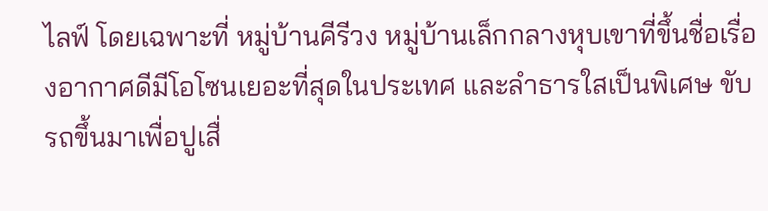ไลฟ์ โดยเฉพาะที่ หมู่บ้านคีรีวง หมู่บ้านเล็กกลางหุบเขาที่ขึ้นชื่อเรื่องอากาศดีมีโอโซนเยอะที่สุดในประเทศ และลำธารใสเป็นพิเศษ ขับรถขึ้นมาเพื่อปูเสื่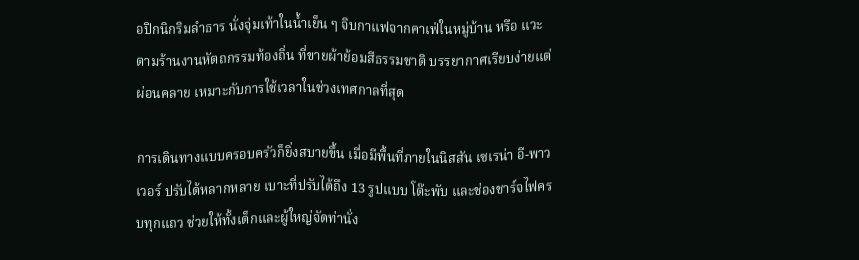อปิกนิกริมลำธาร นั่งจุ่มเท้าในน้ำเย็น ๆ จิบกาแฟจากคาเฟ่ในหมู่บ้าน หรือ แวะตามร้านงานหัตถกรรมท้องถิ่น ที่ขายผ้าย้อมสีธรรมชาติ บรรยากาศเรียบง่ายแต่ผ่อนคลาย เหมาะกับการใช้เวลาในช่วงเทศกาลที่สุด

การเดินทางแบบครอบครัวก็ยิ่งสบายขึ้น เมื่อมีพื้นที่ภายในนิสสัน เซเรน่า อี-พาวเวอร์ ปรับได้หลากหลาย เบาะที่ปรับได้ถึง 13 รูปแบบ โต๊ะพับ และช่องชาร์จไฟครบทุกแถว ช่วยให้ทั้งเด็กและผู้ใหญ่จัดท่านั่ง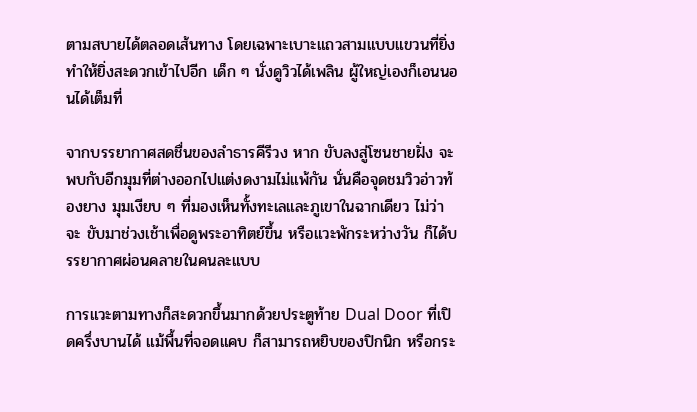ตามสบายได้ตลอดเส้นทาง โดยเฉพาะเบาะแถวสามแบบแขวนที่ยิ่งทำให้ยิ่งสะดวกเข้าไปอีก เด็ก ๆ นั่งดูวิวได้เพลิน ผู้ใหญ่เองก็เอนนอนได้เต็มที่

จากบรรยากาศสดชื่นของลำธารคีรีวง หาก ขับลงสู่โซนชายฝั่ง จะพบกับอีกมุมที่ต่างออกไปแต่งดงามไม่แพ้กัน นั่นคือจุดชมวิวอ่าวท้องยาง มุมเงียบ ๆ ที่มองเห็นทั้งทะเลและภูเขาในฉากเดียว ไม่ว่าจะ ขับมาช่วงเช้าเพื่อดูพระอาทิตย์ขึ้น หรือแวะพักระหว่างวัน ก็ได้บรรยากาศผ่อนคลายในคนละแบบ

การแวะตามทางก็สะดวกขึ้นมากด้วยประตูท้าย Dual Door ที่เปิดครึ่งบานได้ แม้พื้นที่จอดแคบ ก็สามารถหยิบของปิกนิก หรือกระ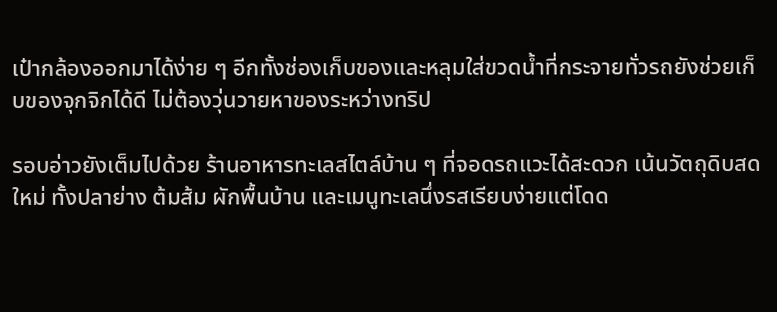เป๋ากล้องออกมาได้ง่าย ๆ อีกทั้งช่องเก็บของและหลุมใส่ขวดน้ำที่กระจายทั่วรถยังช่วยเก็บของจุกจิกได้ดี ไม่ต้องวุ่นวายหาของระหว่างทริป

รอบอ่าวยังเต็มไปด้วย ร้านอาหารทะเลสไตล์บ้าน ๆ ที่จอดรถแวะได้สะดวก เน้นวัตถุดิบสดใหม่ ทั้งปลาย่าง ต้มส้ม ผักพื้นบ้าน และเมนูทะเลนึ่งรสเรียบง่ายแต่โดด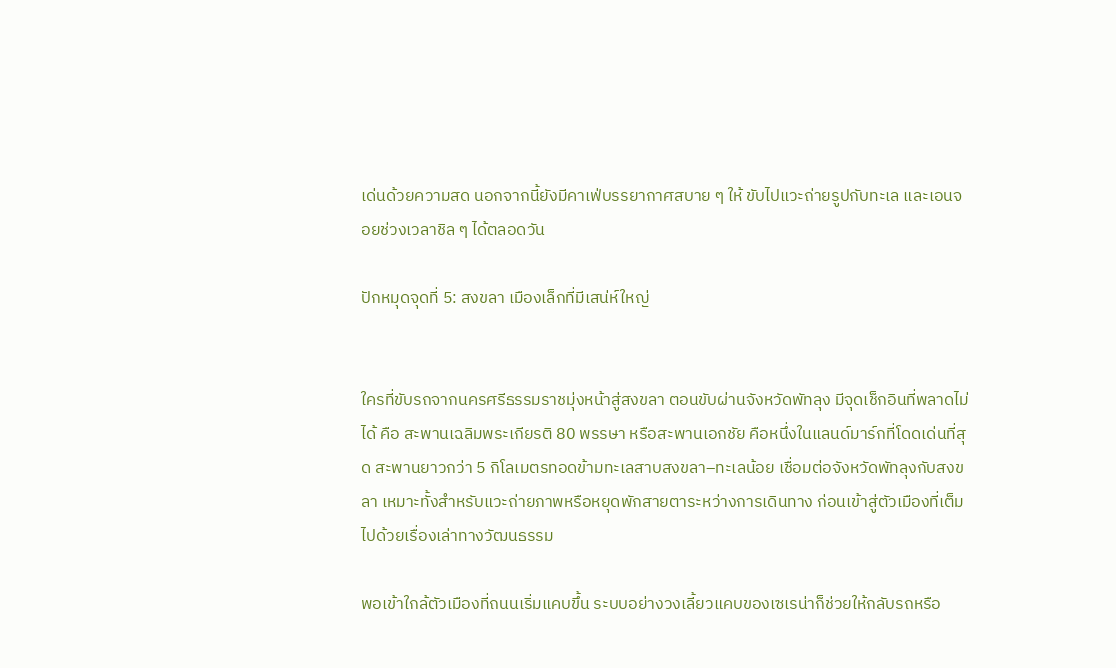เด่นด้วยความสด นอกจากนี้ยังมีคาเฟ่บรรยากาศสบาย ๆ ให้ ขับไปแวะถ่ายรูปกับทะเล และเอนจอยช่วงเวลาชิล ๆ ได้ตลอดวัน

ปักหมุดจุดที่ 5: สงขลา เมืองเล็กที่มีเสน่ห์ใหญ่


ใครที่ขับรถจากนครศรีธรรมราชมุ่งหน้าสู่สงขลา ตอนขับผ่านจังหวัดพัทลุง มีจุดเช็กอินที่พลาดไม่ได้ คือ สะพานเฉลิมพระเกียรติ 80 พรรษา หรือสะพานเอกชัย คือหนึ่งในแลนด์มาร์กที่โดดเด่นที่สุด สะพานยาวกว่า 5 กิโลเมตรทอดข้ามทะเลสาบสงขลา–ทะเลน้อย เชื่อมต่อจังหวัดพัทลุงกับสงขลา เหมาะทั้งสำหรับแวะถ่ายภาพหรือหยุดพักสายตาระหว่างการเดินทาง ก่อนเข้าสู่ตัวเมืองที่เต็มไปด้วยเรื่องเล่าทางวัฒนธรรม

พอเข้าใกล้ตัวเมืองที่ถนนเริ่มแคบขึ้น ระบบอย่างวงเลี้ยวแคบของเซเรน่าก็ช่วยให้กลับรถหรือ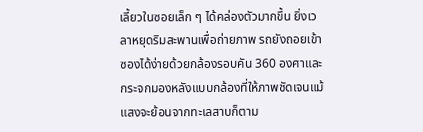เลี้ยวในซอยเล็ก ๆ ได้คล่องตัวมากขึ้น ยิ่งเวลาหยุดริมสะพานเพื่อถ่ายภาพ รถยังถอยเข้าซองได้ง่ายด้วยกล้องรอบคัน 360 องศาและกระจกมองหลังแบบกล้องที่ให้ภาพชัดเจนแม้แสงจะย้อนจากทะเลสาบก็ตาม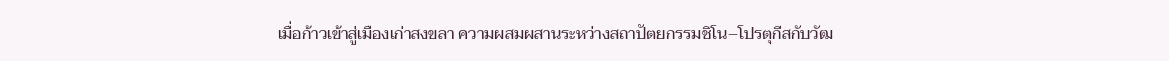เมื่อก้าวเข้าสู่เมืองเก่าสงขลา ความผสมผสานระหว่างสถาปัตยกรรมชิโน–โปรตุกีสกับวัฒ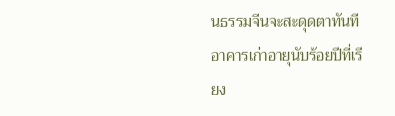นธรรมจีนจะสะดุดตาทันที อาคารเก่าอายุนับร้อยปีที่เรียง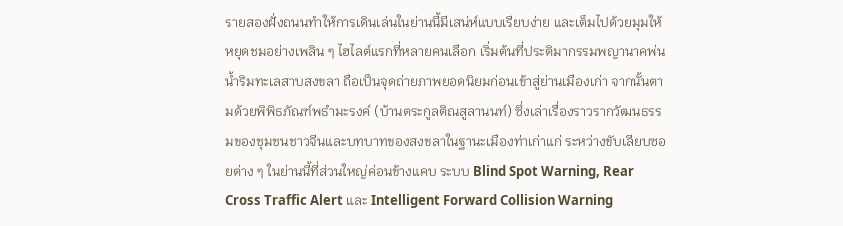รายสองฝั่งถนนทำให้การเดินเล่นในย่านนี้มีเสน่ห์แบบเรียบง่าย และเต็มไปด้วยมุมให้หยุดชมอย่างเพลิน ๆ ไฮไลต์แรกที่หลายคนเลือก เริ่มต้นที่ประติมากรรมพญานาคพ่นน้ำริมทะเลสาบสงขลา ถือเป็นจุดถ่ายภาพยอดนิยมก่อนเข้าสู่ย่านเมืองเก่า จากนั้นตามด้วยพิพิธภัณฑ์พธำมะรงค์ (บ้านตระกูลติณสูลานนท์) ซึ่งเล่าเรื่องราวรากวัฒนธรรมของชุมชนชาวจีนและบทบาทของสงขลาในฐานะเมืองท่าเก่าแก่ ระหว่างขับเลียบซอยต่าง ๆ ในย่านนี้ที่ส่วนใหญ่ค่อนข้างแคบ ระบบ Blind Spot Warning, Rear Cross Traffic Alert และ Intelligent Forward Collision Warning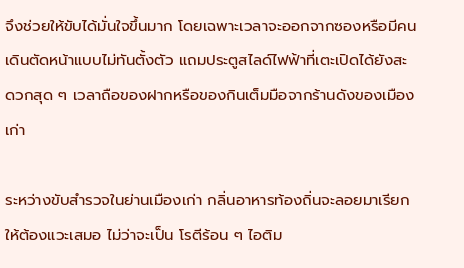จึงช่วยให้ขับได้มั่นใจขึ้นมาก โดยเฉพาะเวลาจะออกจากซองหรือมีคนเดินตัดหน้าแบบไม่ทันตั้งตัว แถมประตูสไลด์ไฟฟ้าที่เตะเปิดได้ยังสะดวกสุด ๆ เวลาถือของฝากหรือของกินเต็มมือจากร้านดังของเมืองเก่า

ระหว่างขับสำรวจในย่านเมืองเก่า กลิ่นอาหารท้องถิ่นจะลอยมาเรียกให้ต้องแวะเสมอ ไม่ว่าจะเป็น โรตีร้อน ๆ ไอติม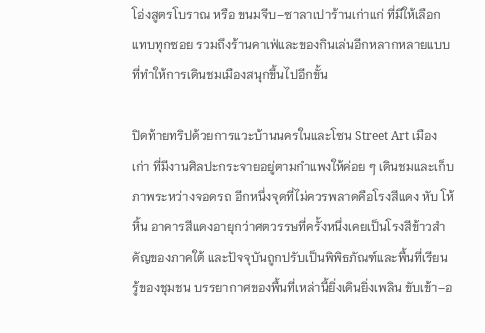โอ่งสูตรโบราณ หรือ ขนมจีบ–ซาลาเปาร้านเก่าแก่ ที่มีให้เลือกแทบทุกซอย รวมถึงร้านคาเฟ่และของกินเล่นอีกหลากหลายแบบที่ทำให้การเดินชมเมืองสนุกขึ้นไปอีกขั้น

ปิดท้ายทริปด้วยการแวะบ้านนครในและโซน Street Art เมืองเก่า ที่มีงานศิลปะกระจายอยู่ตามกำแพงให้ค่อย ๆ เดินชมและเก็บภาพระหว่างจอดรถ อีกหนึ่งจุดที่ไม่ควรพลาดคือโรงสีแดง หับ โห้ หิ้น อาคารสีแดงอายุกว่าศตวรรษที่ครั้งหนึ่งเคยเป็นโรงสีข้าวสำคัญของภาคใต้ และปัจจุบันถูกปรับเป็นพิพิธภัณฑ์และพื้นที่เรียนรู้ของชุมชน บรรยากาศของพื้นที่เหล่านี้ยิ่งเดินยิ่งเพลิน ขับเข้า–อ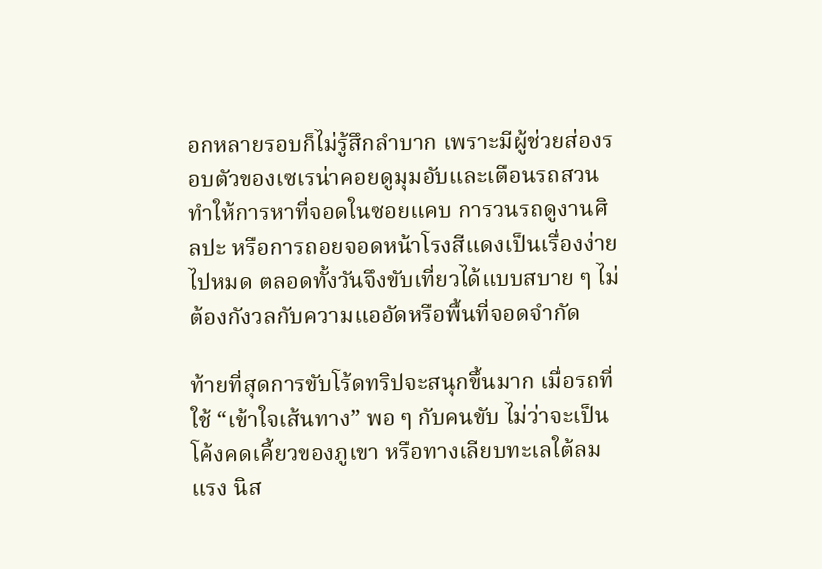อกหลายรอบก็ไม่รู้สึกลำบาก เพราะมีผู้ช่วยส่องรอบตัวของเซเรน่าคอยดูมุมอับและเตือนรถสวน ทำให้การหาที่จอดในซอยแคบ การวนรถดูงานศิลปะ หรือการถอยจอดหน้าโรงสีแดงเป็นเรื่องง่ายไปหมด ตลอดทั้งวันจึงขับเที่ยวได้แบบสบาย ๆ ไม่ต้องกังวลกับความแออัดหรือพื้นที่จอดจำกัด

ท้ายที่สุดการขับโร้ดทริปจะสนุกขึ้นมาก เมื่อรถที่ใช้ “เข้าใจเส้นทาง” พอ ๆ กับคนขับ ไม่ว่าจะเป็นโค้งคดเคี้ยวของภูเขา หรือทางเลียบทะเลใต้ลมแรง นิส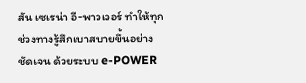สัน เซเรน่า อี-พาวเวอร์ ทำให้ทุกช่วงทางรู้สึกเบาสบายขึ้นอย่างชัดเจน ด้วยระบบ e-POWER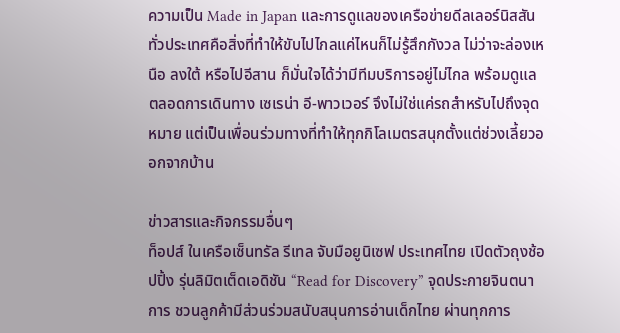ความเป็น Made in Japan และการดูแลของเครือข่ายดีลเลอร์นิสสันทั่วประเทศคือสิ่งที่ทำให้ขับไปไกลแค่ไหนก็ไม่รู้สึกกังวล ไม่ว่าจะล่องเหนือ ลงใต้ หรือไปอีสาน ก็มั่นใจได้ว่ามีทีมบริการอยู่ไม่ไกล พร้อมดูแลตลอดการเดินทาง เซเรน่า อี-พาวเวอร์ จึงไม่ใช่แค่รถสำหรับไปถึงจุดหมาย แต่เป็นเพื่อนร่วมทางที่ทำให้ทุกกิโลเมตรสนุกตั้งแต่ช่วงเลี้ยวออกจากบ้าน

ข่าวสารและกิจกรรมอื่นๆ
ท็อปส์ ในเครือเซ็นทรัล รีเทล จับมือยูนิเซฟ ประเทศไทย เปิดตัวถุงช้อปปิ้ง รุ่นลิมิตเต็ดเอดิชัน “Read for Discovery” จุดประกายจินตนาการ ชวนลูกค้ามีส่วนร่วมสนับสนุนการอ่านเด็กไทย ผ่านทุกการ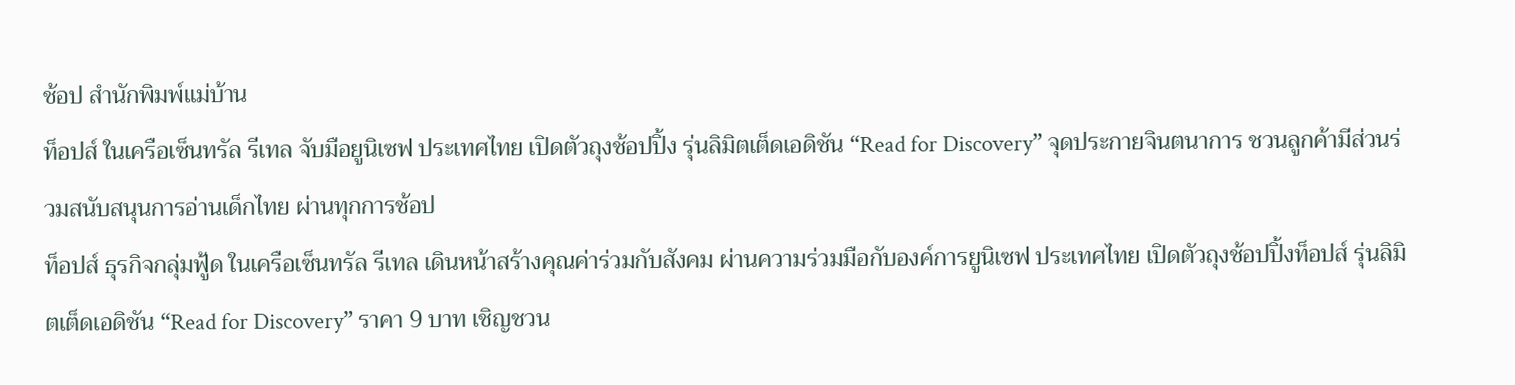ช้อป สำนักพิมพ์แม่บ้าน
ท็อปส์ ในเครือเซ็นทรัล รีเทล จับมือยูนิเซฟ ประเทศไทย เปิดตัวถุงช้อปปิ้ง รุ่นลิมิตเต็ดเอดิชัน “Read for Discovery” จุดประกายจินตนาการ ชวนลูกค้ามีส่วนร่วมสนับสนุนการอ่านเด็กไทย ผ่านทุกการช้อป
ท็อปส์ ธุรกิจกลุ่มฟู้ด ในเครือเซ็นทรัล รีเทล เดินหน้าสร้างคุณค่าร่วมกับสังคม ผ่านความร่วมมือกับองค์การยูนิเซฟ ประเทศไทย เปิดตัวถุงช้อปปิ้งท็อปส์ รุ่นลิมิตเต็ดเอดิชัน “Read for Discovery” ราคา 9 บาท เชิญชวน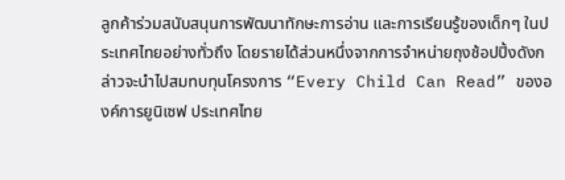ลูกค้าร่วมสนับสนุนการพัฒนาทักษะการอ่าน และการเรียนรู้ของเด็กๆ ในประเทศไทยอย่างทั่วถึง โดยรายได้ส่วนหนึ่งจากการจำหน่ายถุงช้อปปิ้งดังกล่าวจะนำไปสมทบทุนโครงการ “Every Child Can Read” ขององค์การยูนิเซฟ ประเทศไทย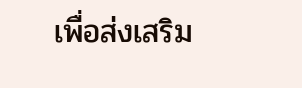เพื่อส่งเสริม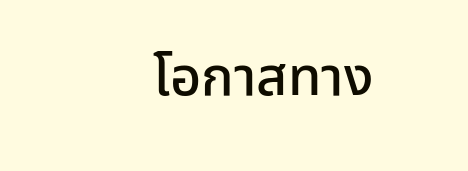โอกาสทาง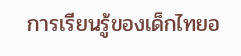การเรียนรู้ของเด็กไทยอ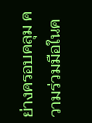ย่างครอบคลุม ความร่วมมือในค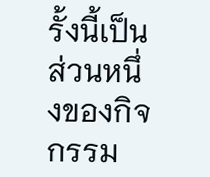รั้งนี้เป็นส่วนหนึ่งของกิจกรรม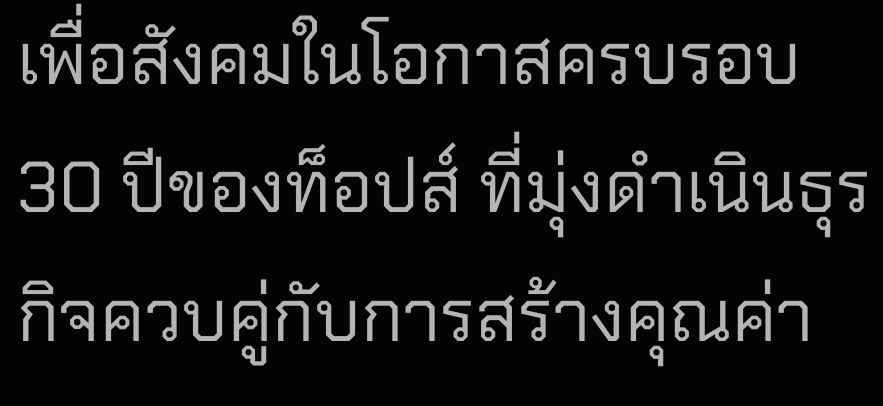เพื่อสังคมในโอกาสครบรอบ 30 ปีของท็อปส์ ที่มุ่งดำเนินธุรกิจควบคู่กับการสร้างคุณค่า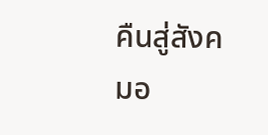คืนสู่สังคมอ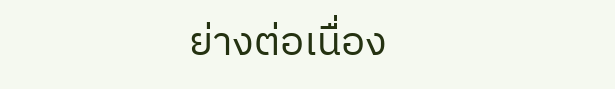ย่างต่อเนื่อง